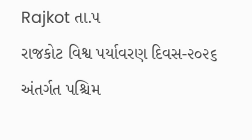Rajkot તા.૫
રાજકોટ વિશ્વ પર્યાવરણ દિવસ-૨૦૨૬ અંતર્ગત પશ્ચિમ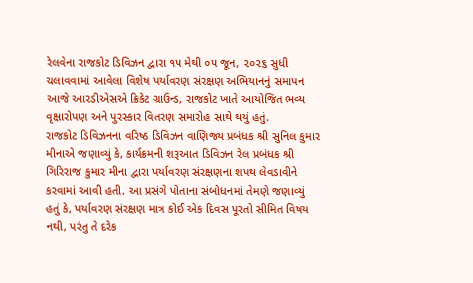રેલવેના રાજકોટ ડિવિઝન દ્વારા ૧૫ મેથી ૦૫ જૂન, ૨૦૨૬ સુધી ચલાવવામાં આવેલા વિશેષ પર્યાવરણ સંરક્ષણ અભિયાનનું સમાપન આજે આરડીએસએ ક્રિકેટ ગ્રાઉન્ડ, રાજકોટ ખાતે આયોજિત ભવ્ય વૃક્ષારોપણ અને પુરસ્કાર વિતરણ સમારોહ સાથે થયું હતું.
રાજકોટ ડિવિઝનના વરિષ્ઠ ડિવિઝન વાણિજ્ય પ્રબંધક શ્રી સુનિલ કુમાર મીનાએ જણાવ્યું કે, કાર્યક્રમની શરૂઆત ડિવિઝન રેલ પ્રબંધક શ્રી ગિરિરાજ કુમાર મીના દ્વારા પર્યાવરણ સંરક્ષણના શપથ લેવડાવીને કરવામાં આવી હતી. આ પ્રસંગે પોતાના સંબોધનમાં તેમણે જણાવ્યું હતું કે, પર્યાવરણ સંરક્ષણ માત્ર કોઈ એક દિવસ પૂરતો સીમિત વિષય નથી, પરંતુ તે દરેક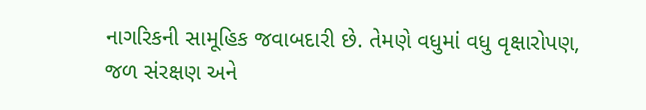નાગરિકની સામૂહિક જવાબદારી છે. તેમણે વધુમાં વધુ વૃક્ષારોપણ, જળ સંરક્ષણ અને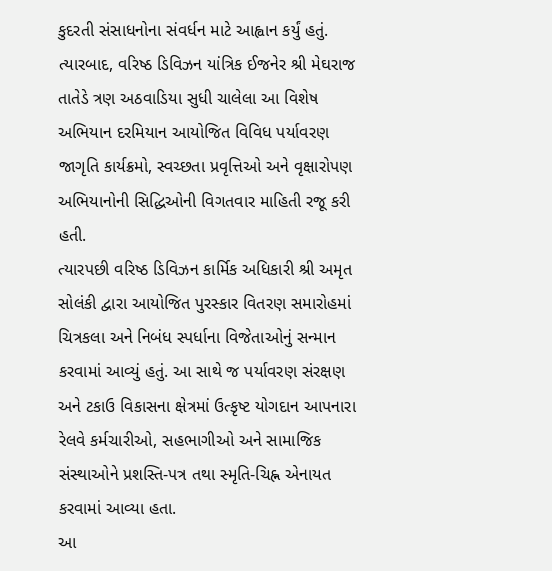કુદરતી સંસાધનોના સંવર્ધન માટે આહ્વાન કર્યું હતું.
ત્યારબાદ, વરિષ્ઠ ડિવિઝન યાંત્રિક ઈજનેર શ્રી મેઘરાજ તાતેડે ત્રણ અઠવાડિયા સુધી ચાલેલા આ વિશેષ અભિયાન દરમિયાન આયોજિત વિવિધ પર્યાવરણ જાગૃતિ કાર્યક્રમો, સ્વચ્છતા પ્રવૃત્તિઓ અને વૃક્ષારોપણ અભિયાનોની સિદ્ધિઓની વિગતવાર માહિતી રજૂ કરી હતી.
ત્યારપછી વરિષ્ઠ ડિવિઝન કાર્મિક અધિકારી શ્રી અમૃત સોલંકી દ્વારા આયોજિત પુરસ્કાર વિતરણ સમારોહમાં ચિત્રકલા અને નિબંધ સ્પર્ધાના વિજેતાઓનું સન્માન કરવામાં આવ્યું હતું. આ સાથે જ પર્યાવરણ સંરક્ષણ અને ટકાઉ વિકાસના ક્ષેત્રમાં ઉત્કૃષ્ટ યોગદાન આપનારા રેલવે કર્મચારીઓ, સહભાગીઓ અને સામાજિક સંસ્થાઓને પ્રશસ્તિ-પત્ર તથા સ્મૃતિ-ચિહ્ન એનાયત કરવામાં આવ્યા હતા.
આ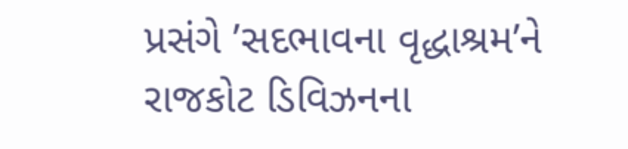પ્રસંગે ’સદભાવના વૃદ્ધાશ્રમ’ને રાજકોટ ડિવિઝનના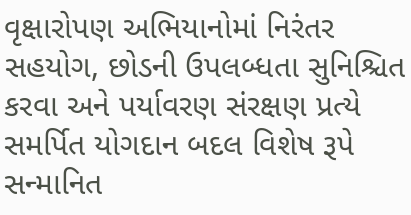વૃક્ષારોપણ અભિયાનોમાં નિરંતર સહયોગ, છોડની ઉપલબ્ધતા સુનિશ્ચિત કરવા અને પર્યાવરણ સંરક્ષણ પ્રત્યે સમર્પિત યોગદાન બદલ વિશેષ રૂપે સન્માનિત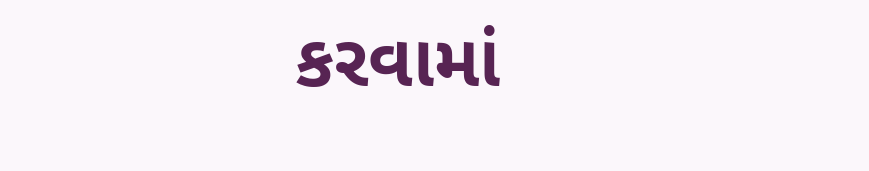કરવામાં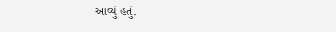આવ્યું હતું.